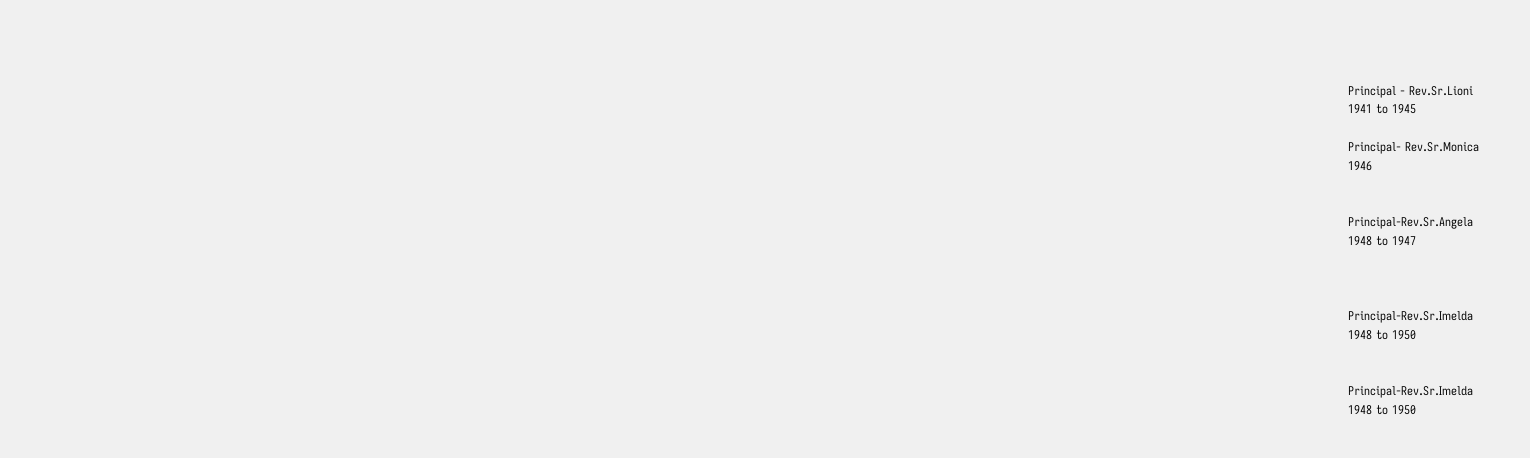Principal - Rev.Sr.Lioni
1941 to 1945

Principal- Rev.Sr.Monica
1946


Principal-Rev.Sr.Angela
1948 to 1947



Principal-Rev.Sr.Imelda
1948 to 1950


Principal-Rev.Sr.Imelda
1948 to 1950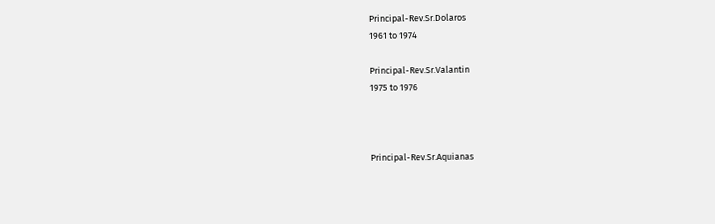Principal-Rev.Sr.Dolaros
1961 to 1974

Principal-Rev.Sr.Valantin
1975 to 1976



Principal-Rev.Sr.Aquianas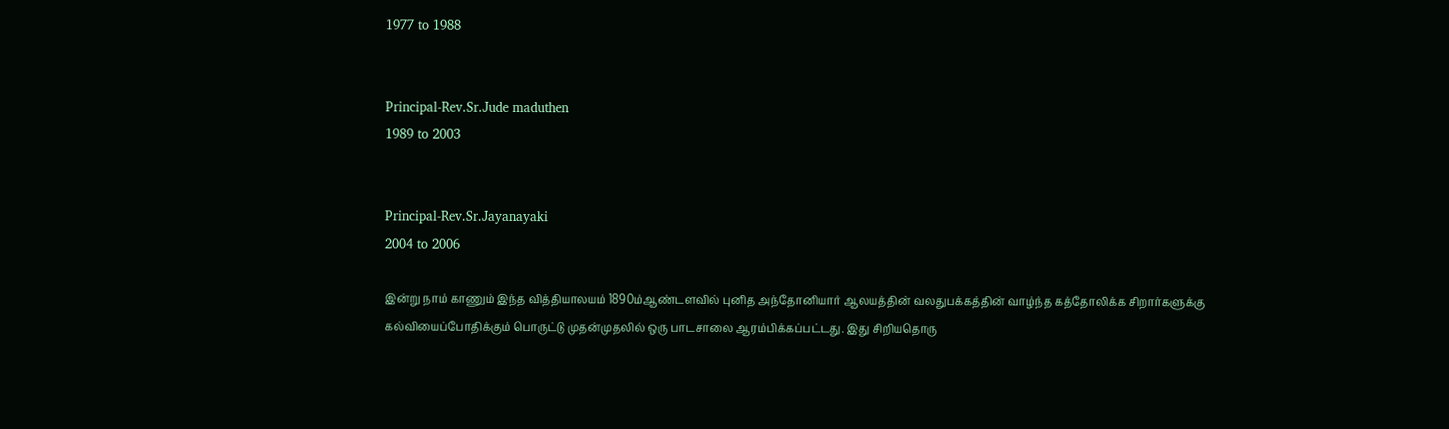1977 to 1988


Principal-Rev.Sr.Jude maduthen
1989 to 2003


Principal-Rev.Sr.Jayanayaki
2004 to 2006

இன்று நாம் காணும் இந்த வித்தியாலயம் 1890ம்ஆண்டளவில் புனித அந்தோனியார் ஆலயத்தின் வலதுபக்கத்தின் வாழ்ந்த கத்தோலிக்க சிறார்களுக்கு கல்வியைப்போதிக்கும் பொருட்டு முதன்முதலில் ஒரு பாடசாலை ஆரம்பிக்கப்பட்டது. இது சிறியதொரு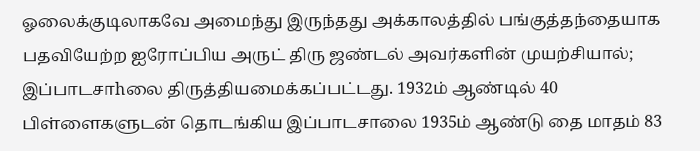ஓலைக்குடிலாகவே அமைந்து இருந்தது அக்காலத்தில் பங்குத்தந்தையாக பதவியேற்ற ஐரோப்பிய அருட் திரு ஜண்டல் அவர்களின் முயற்சியால்; இப்பாடசாhலை திருத்தியமைக்கப்பட்டது. 1932ம் ஆண்டில் 40 பிள்ளைகளுடன் தொடங்கிய இப்பாடசாலை 1935ம் ஆண்டு தை மாதம் 83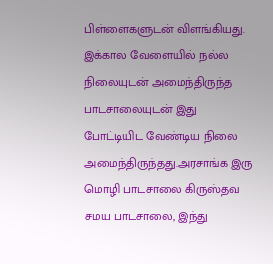பிள்ளைகளுடன் விளங்கியது. இக்கால வேளையில் நல்ல நிலையுடன் அமைந்திருந்த பாடசாலையுடன் இது போட்டியிட வேண்டிய நிலை அமைந்திருந்தது.அரசாங்க இரு மொழி பாடசாலை கிருஸ்தவ சமய பாடசாலை, இந்து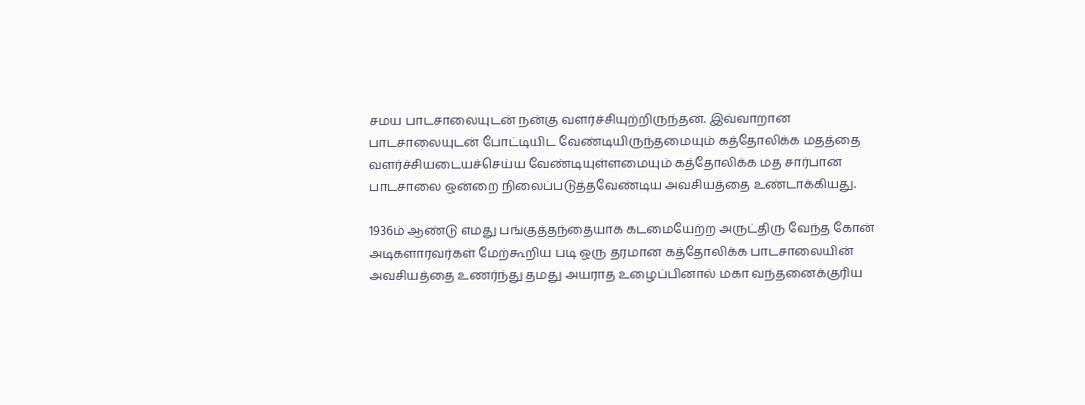சமய பாடசாலையுடன் நன்கு வளர்ச்சியுற்றிருந்தன. இவ்வாறான பாடசாலையுடன் போட்டியிட வேண்டியிருந்தமையும் கத்தோலிக்க மதத்தை வளர்ச்சியடையச்செய்ய வேண்டியுள்ளமையும் கத்தோலிக்க மத சார்பான பாடசாலை ஒன்றை நிலைப்படுத்தவேண்டிய அவசியத்தை உண்டாக்கியது.

1936ம் ஆண்டு எமது பங்குத்தந்தையாக கடமையேற்ற அருட்திரு வேந்த கோன் அடிகளாரவர்கள் மேற்கூறிய படி ஒரு தரமான கத்தோலிக்க பாடசாலையின் அவசியத்தை உணர்ந்து தமது அயராத உழைப்பினால் மகா வந்தனைக்குரிய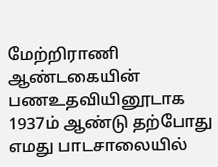மேற்றிராணி ஆண்டகையின் பணஉதவியினூடாக 1937ம் ஆண்டு தற்போது எமது பாடசாலையில்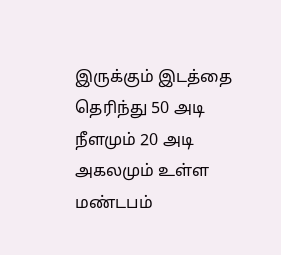இருக்கும் இடத்தை தெரிந்து 50 அடி நீளமும் 20 அடி அகலமும் உள்ள மண்டபம்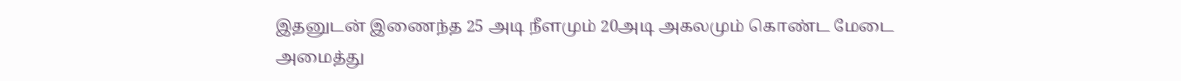இதனுடன் இணைந்த 25 அடி நீளமும் 20அடி அகலமும் கொண்ட மேடை அமைத்து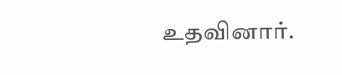உதவினார்.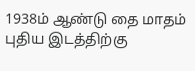1938ம் ஆண்டு தை மாதம் புதிய இடத்திற்கு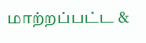மாற்றப்பட்ட &